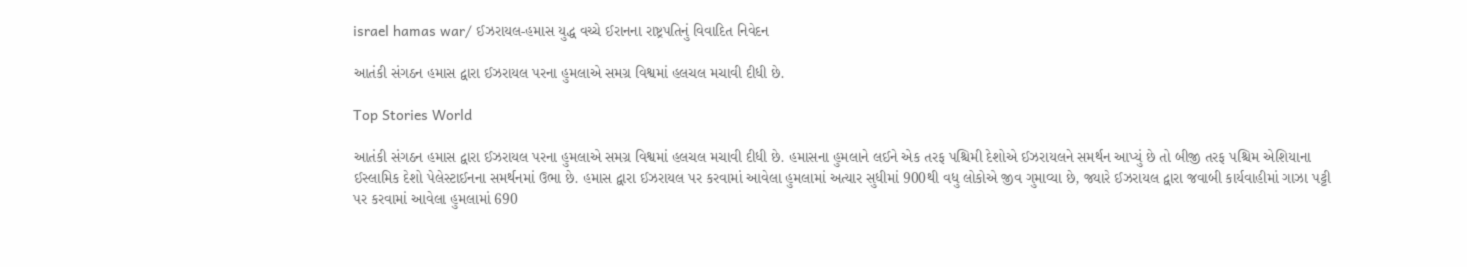israel hamas war/ ઈઝરાયલ-હમાસ યુદ્ધ વચ્ચે ઈરાનના રાષ્ટ્રપતિનું વિવાદિત નિવેદન

આતંકી સંગઠન હમાસ દ્વારા ઈઝરાયલ પરના હુમલાએ સમગ્ર વિશ્વમાં હલચલ મચાવી દીધી છે.

Top Stories World

આતંકી સંગઠન હમાસ દ્વારા ઈઝરાયલ પરના હુમલાએ સમગ્ર વિશ્વમાં હલચલ મચાવી દીધી છે. હમાસના હુમલાને લઈને એક તરફ પશ્ચિમી દેશોએ ઈઝરાયલને સમર્થન આપ્યું છે તો બીજી તરફ પશ્ચિમ એશિયાના ઈસ્લામિક દેશો પેલેસ્ટાઈનના સમર્થનમાં ઉભા છે. હમાસ દ્વારા ઈઝરાયલ પર કરવામાં આવેલા હુમલામાં અત્યાર સુધીમાં 900થી વધુ લોકોએ જીવ ગુમાવ્યા છે, જ્યારે ઈઝરાયલ દ્વારા જવાબી કાર્યવાહીમાં ગાઝા પટ્ટી પર કરવામાં આવેલા હુમલામાં 690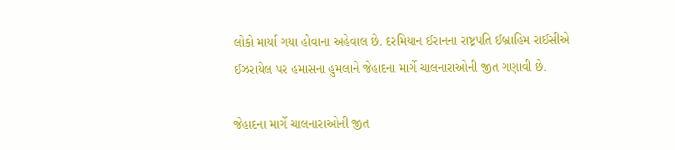લોકો માર્યા ગયા હોવાના અહેવાલ છે. દરમિયાન ઈરાનના રાષ્ટ્રપતિ ઈબ્રાહિમ રાઈસીએ ઈઝરાયેલ પર હમાસના હુમલાને જેહાદના માર્ગે ચાલનારાઓની જીત ગણાવી છે.

જેહાદના માર્ગે ચાલનારાઓની જીત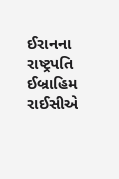ઈરાનના રાષ્ટ્રપતિ ઈબ્રાહિમ રાઈસીએ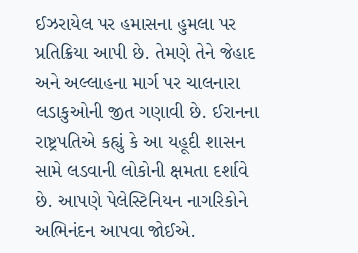ઈઝરાયેલ પર હમાસના હુમલા પર પ્રતિક્રિયા આપી છે. તેમણે તેને જેહાદ અને અલ્લાહના માર્ગ પર ચાલનારા લડાકુઓની જીત ગણાવી છે. ઈરાનના રાષ્ટ્રપતિએ કહ્યું કે આ યહૂદી શાસન સામે લડવાની લોકોની ક્ષમતા દર્શાવે છે. આપણે પેલેસ્ટિનિયન નાગરિકોને અભિનંદન આપવા જોઈએ.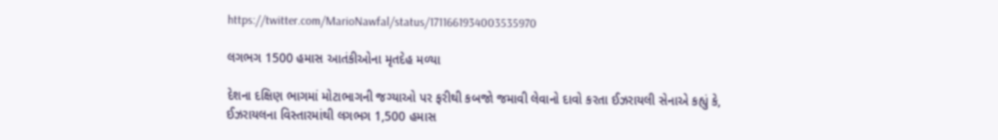https://twitter.com/MarioNawfal/status/1711661934003535970

લગભગ 1500 હમાસ આતંકીઓના મૃતદેહ મળ્યા

દેશના દક્ષિણ ભાગમાં મોટાભાગની જગ્યાઓ પર ફરીથી કબજો જમાવી લેવાનો દાવો કરતા ઈઝરાયલી સેનાએ કહ્યું કે, ઈઝરાયલના વિસ્તારમાંથી લગભગ 1,500 હમાસ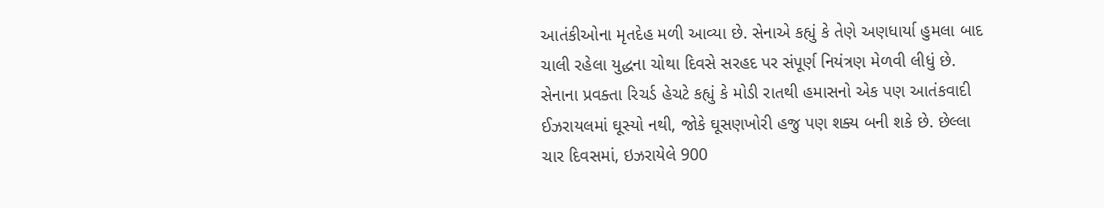આતંકીઓના મૃતદેહ મળી આવ્યા છે. સેનાએ કહ્યું કે તેણે અણધાર્યા હુમલા બાદ ચાલી રહેલા યુદ્ધના ચોથા દિવસે સરહદ પર સંપૂર્ણ નિયંત્રણ મેળવી લીધું છે. સેનાના પ્રવક્તા રિચર્ડ હેચટે કહ્યું કે મોડી રાતથી હમાસનો એક પણ આતંકવાદી ઈઝરાયલમાં ઘૂસ્યો નથી, જોકે ઘૂસણખોરી હજુ પણ શક્ય બની શકે છે. છેલ્લા ચાર દિવસમાં, ઇઝરાયેલે 900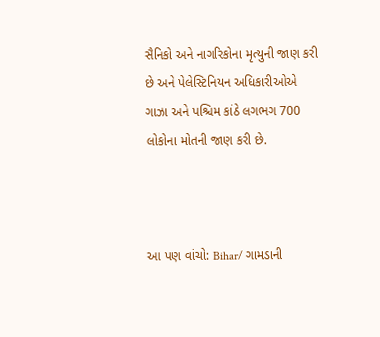સૈનિકો અને નાગરિકોના મૃત્યુની જાણ કરી છે અને પેલેસ્ટિનિયન અધિકારીઓએ ગાઝા અને પશ્ચિમ કાંઠે લગભગ 700 લોકોના મોતની જાણ કરી છે.



આ પણ વાંચો: Bihar/ ગામડાની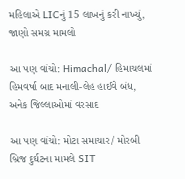મહિલાએ LICનું 15 લાખનું કરી નાખ્યું, જાણો સમગ્ર મામલો

આ પણ વાંચો: Himachal/ હિમાચલમાં હિમવર્ષા બાદ મનાલી-લેહ હાઈવે બંધ, અનેક જિલ્લાઓમાં વરસાદ

આ પણ વાંચો: મોટા સમાચાર/ મોરબી બ્રિજ દુર્ઘટના મામલે SIT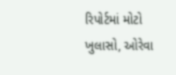રિપોર્ટમાં મોટો ખુલાસો, ઓરેવા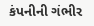કંપનીની ગંભીર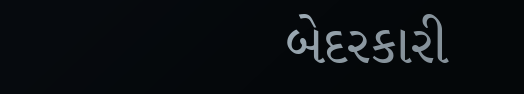બેદરકારી